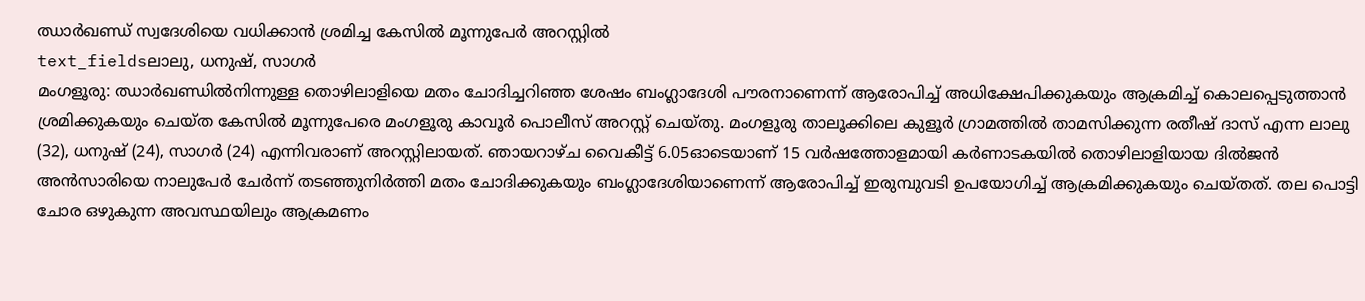ഝാർഖണ്ഡ് സ്വദേശിയെ വധിക്കാൻ ശ്രമിച്ച കേസിൽ മൂന്നുപേർ അറസ്റ്റിൽ
text_fieldsലാലു, ധനുഷ്, സാഗർ
മംഗളൂരു: ഝാർഖണ്ഡിൽനിന്നുള്ള തൊഴിലാളിയെ മതം ചോദിച്ചറിഞ്ഞ ശേഷം ബംഗ്ലാദേശി പൗരനാണെന്ന് ആരോപിച്ച് അധിക്ഷേപിക്കുകയും ആക്രമിച്ച് കൊലപ്പെടുത്താൻ ശ്രമിക്കുകയും ചെയ്ത കേസിൽ മൂന്നുപേരെ മംഗളൂരു കാവൂർ പൊലീസ് അറസ്റ്റ് ചെയ്തു. മംഗളൂരു താലൂക്കിലെ കുളൂർ ഗ്രാമത്തിൽ താമസിക്കുന്ന രതീഷ് ദാസ് എന്ന ലാലു (32), ധനുഷ് (24), സാഗർ (24) എന്നിവരാണ് അറസ്റ്റിലായത്. ഞായറാഴ്ച വൈകീട്ട് 6.05ഓടെയാണ് 15 വർഷത്തോളമായി കർണാടകയിൽ തൊഴിലാളിയായ ദിൽജൻ അൻസാരിയെ നാലുപേർ ചേർന്ന് തടഞ്ഞുനിർത്തി മതം ചോദിക്കുകയും ബംഗ്ലാദേശിയാണെന്ന് ആരോപിച്ച് ഇരുമ്പുവടി ഉപയോഗിച്ച് ആക്രമിക്കുകയും ചെയ്തത്. തല പൊട്ടി ചോര ഒഴുകുന്ന അവസ്ഥയിലും ആക്രമണം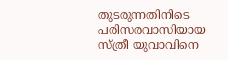തുടരുന്നതിനിടെ പരിസരവാസിയായ സ്ത്രീ യുവാവിനെ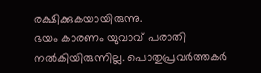രക്ഷിക്കുകയായിരുന്നു.
ഭയം കാരണം യുവാവ് പരാതി നൽകിയിരുന്നില്ല. പൊതുപ്രവർത്തകർ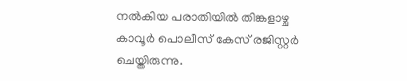നൽകിയ പരാതിയിൽ തിങ്കളാഴ്ച കാവൂർ പൊലീസ് കേസ് രജിസ്റ്റർ ചെയ്തിരുന്നു.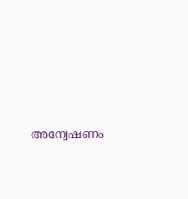അന്വേഷണം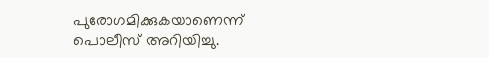പുരോഗമിക്കുകയാണെന്ന് പൊലീസ് അറിയിച്ചു.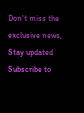Don't miss the exclusive news, Stay updated
Subscribe to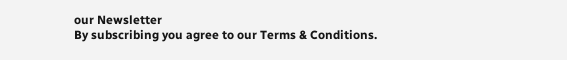our Newsletter
By subscribing you agree to our Terms & Conditions.